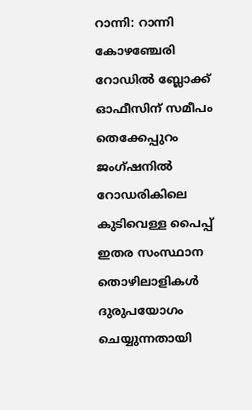റാന്നി: റാന്നി കോഴഞ്ചേരി റോഡിൽ ബ്ലോക്ക് ഓഫീസിന് സമീപം തെക്കേപ്പുറം ജംഗ്ഷനിൽ റോഡരികിലെ കുടിവെള്ള പൈപ്പ് ഇതര സംസ്ഥാന തൊഴിലാളികൾ ദുരുപയോഗം ചെയ്യുന്നതായി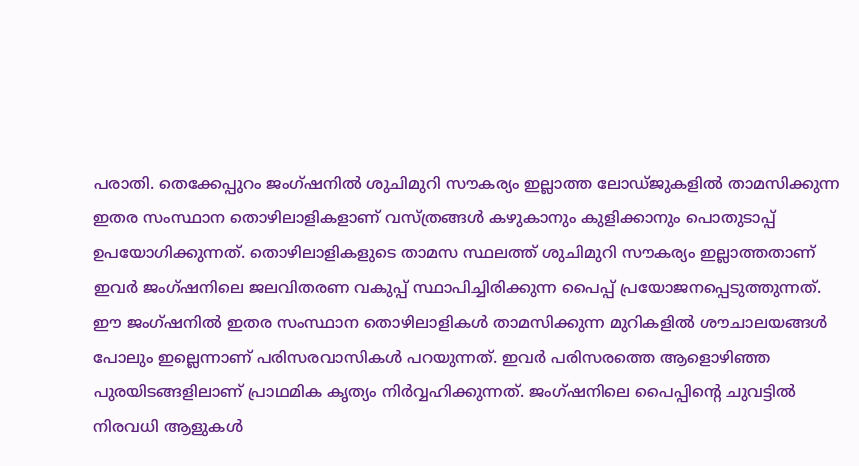പരാതി. തെക്കേപ്പുറം ജംഗ്ഷനിൽ ശുചിമുറി സൗകര്യം ഇല്ലാത്ത ലോഡ്ജുകളിൽ താമസിക്കുന്ന ഇതര സംസ്ഥാന തൊഴിലാളികളാണ് വസ്ത്രങ്ങൾ കഴുകാനും കുളിക്കാനും പൊതുടാപ്പ് ഉപയോഗിക്കുന്നത്. തൊഴിലാളികളുടെ താമസ സ്ഥലത്ത് ശുചിമുറി സൗകര്യം ഇല്ലാത്തതാണ് ഇവർ ജംഗ്ഷനിലെ ജലവിതരണ വകുപ്പ് സ്ഥാപിച്ചിരിക്കുന്ന പൈപ്പ് പ്രയോജനപ്പെടുത്തുന്നത്.
ഈ ജംഗ്ഷനിൽ ഇതര സംസ്ഥാന തൊഴിലാളികൾ താമസിക്കുന്ന മുറികളിൽ ശൗചാലയങ്ങൾ പോലും ഇല്ലെന്നാണ് പരിസരവാസികൾ പറയുന്നത്. ഇവർ പരിസരത്തെ ആളൊഴിഞ്ഞ പുരയിടങ്ങളിലാണ് പ്രാഥമിക കൃത്യം നിർവ്വഹിക്കുന്നത്. ജംഗ്ഷനിലെ പൈപ്പിൻ്റെ ചുവട്ടിൽ നിരവധി ആളുകൾ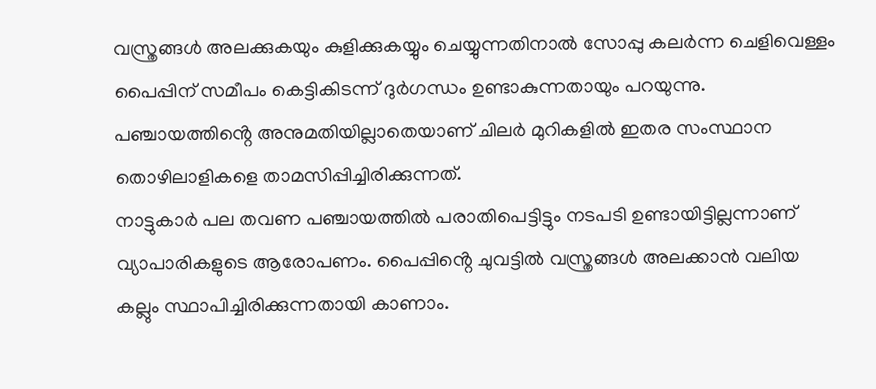വസ്ത്രങ്ങൾ അലക്കുകയും കുളിക്കുകയ്യും ചെയ്യുന്നതിനാൽ സോപ്പു കലർന്ന ചെളിവെള്ളം പൈപ്പിന് സമീപം കെട്ടികിടന്ന് ദുർഗന്ധം ഉണ്ടാകുന്നതായും പറയുന്നു. പഞ്ചായത്തിൻ്റെ അനുമതിയില്ലാതെയാണ് ചിലർ മുറികളിൽ ഇതര സംസ്ഥാന തൊഴിലാളികളെ താമസിപ്പിച്ചിരിക്കുന്നത്.
നാട്ടുകാർ പല തവണ പഞ്ചായത്തിൽ പരാതിപെട്ടിട്ടും നടപടി ഉണ്ടായിട്ടില്ലന്നാണ് വ്യാപാരികളുടെ ആരോപണം. പൈപ്പിൻ്റെ ചുവട്ടിൽ വസ്ത്രങ്ങൾ അലക്കാൻ വലിയ കല്ലും സ്ഥാപിച്ചിരിക്കുന്നതായി കാണാം.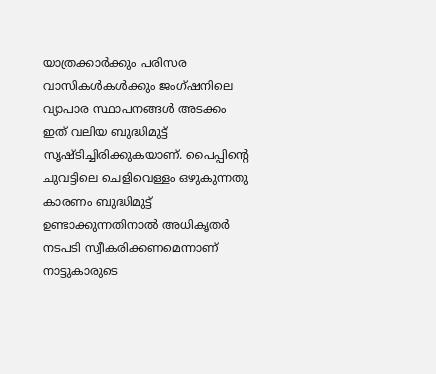യാത്രക്കാർക്കും പരിസര വാസികൾകൾക്കും ജംഗ്ഷനിലെ വ്യാപാര സ്ഥാപനങ്ങൾ അടക്കം ഇത് വലിയ ബുദ്ധിമുട്ട് സൃഷ്ടിച്ചിരിക്കുകയാണ്. പൈപ്പിൻ്റെ ചുവട്ടിലെ ചെളിവെള്ളം ഒഴുകുന്നതു കാരണം ബുദ്ധിമുട്ട് ഉണ്ടാക്കുന്നതിനാൽ അധികൃതർ നടപടി സ്വീകരിക്കണമെന്നാണ് നാട്ടുകാരുടെ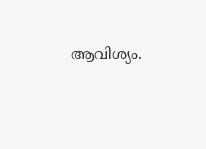ആവിശ്യം.